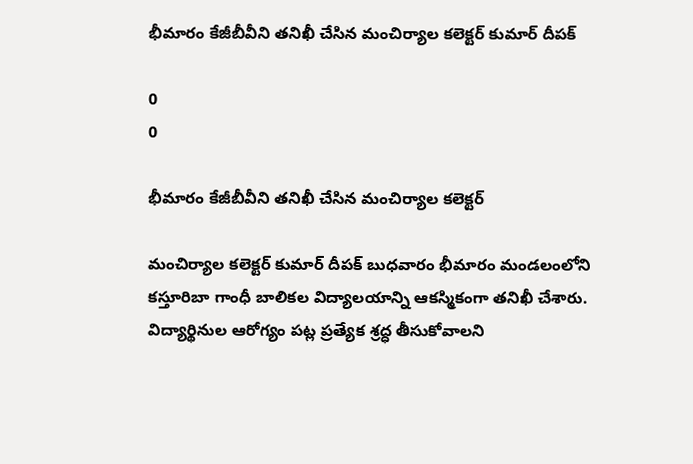భీమారం కేజీబీవీని తనిఖీ చేసిన మంచిర్యాల కలెక్టర్ కుమార్ దీపక్

0
0

భీమారం కేజీబీవీని తనిఖీ చేసిన మంచిర్యాల కలెక్టర్

మంచిర్యాల కలెక్టర్ కుమార్ దీపక్ బుధవారం భీమారం మండలంలోని కస్తూరిబా గాంధీ బాలికల విద్యాలయాన్ని ఆకస్మికంగా తనిఖీ చేశారు. విద్యార్థినుల ఆరోగ్యం పట్ల ప్రత్యేక శ్రద్ధ తీసుకోవాలని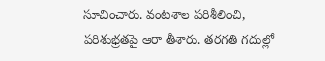సూచించారు. వంటశాల పరిశీలించి, పరిశుభ్రతపై ఆరా తీశారు. తరగతి గదుల్లో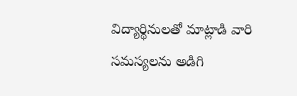విద్యార్థినులతో మాట్లాడి వారి సమస్యలను అడిగి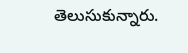తెలుసుకున్నారు.